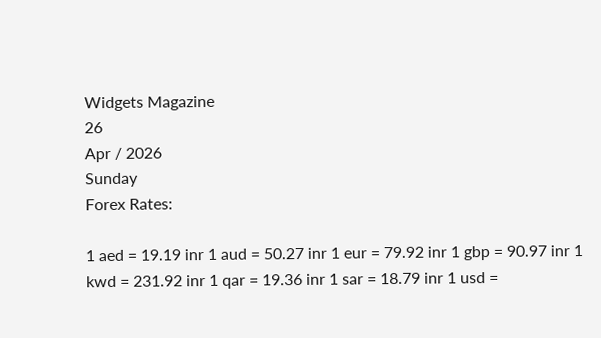Widgets Magazine
26
Apr / 2026
Sunday
Forex Rates:

1 aed = 19.19 inr 1 aud = 50.27 inr 1 eur = 79.92 inr 1 gbp = 90.97 inr 1 kwd = 231.92 inr 1 qar = 19.36 inr 1 sar = 18.79 inr 1 usd =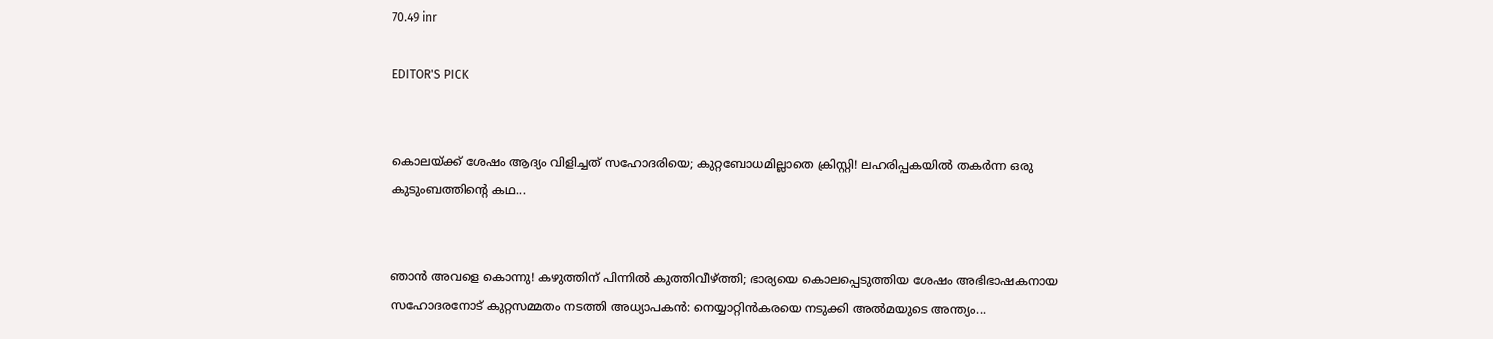70.49 inr

EDITOR'S PICK


കൊലയ്ക്ക് ശേഷം ആദ്യം വിളിച്ചത് സഹോദരിയെ; കുറ്റബോധമില്ലാതെ ക്രിസ്റ്റി! ലഹരിപ്പകയിൽ തകർന്ന ഒരു കുടുംബത്തിന്റെ കഥ...


ഞാൻ അവളെ കൊന്നു! കഴുത്തിന് പിന്നിൽ കുത്തിവീഴ്ത്തി; ഭാര്യയെ കൊലപ്പെടുത്തിയ ശേഷം അഭിഭാഷകനായ സഹോദരനോട് കുറ്റസമ്മതം നടത്തി അധ്യാപകൻ: നെയ്യാറ്റിൻകരയെ നടുക്കി അൽമയുടെ അന്ത്യം...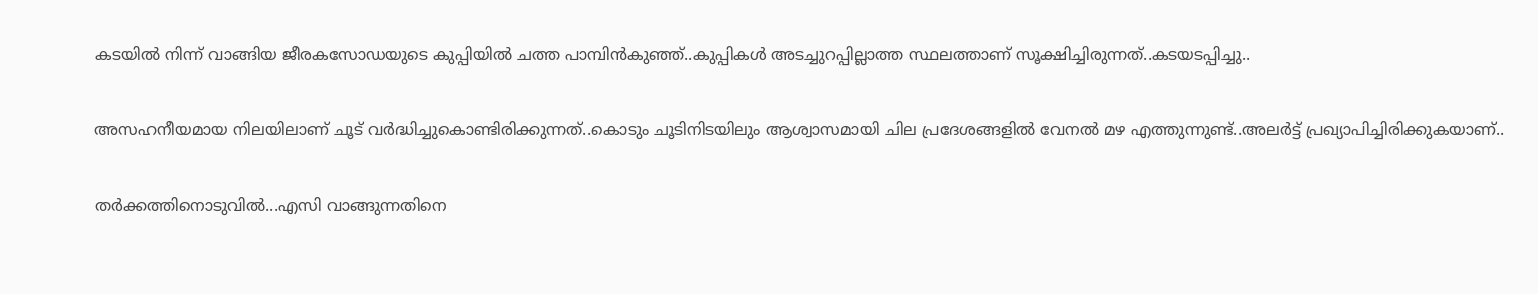കടയിൽ നിന്ന് വാങ്ങിയ ജീരകസോഡയുടെ കുപ്പിയിൽ ചത്ത പാമ്പിൻകുഞ്ഞ്..കുപ്പികൾ അടച്ചുറപ്പില്ലാത്ത സ്ഥലത്താണ് സൂക്ഷിച്ചിരുന്നത്..കടയടപ്പിച്ചു..


അസഹനീയമായ നിലയിലാണ് ചൂട് വർദ്ധിച്ചുകൊണ്ടിരിക്കുന്നത്..കൊടും ചൂടിനിടയിലും ആശ്വാസമായി ചില പ്രദേശങ്ങളിൽ വേനൽ മഴ എത്തുന്നുണ്ട്..അലർട്ട് പ്രഖ്യാപിച്ചിരിക്കുകയാണ്..


തർക്കത്തിനൊടുവിൽ...എസി വാങ്ങുന്നതിനെ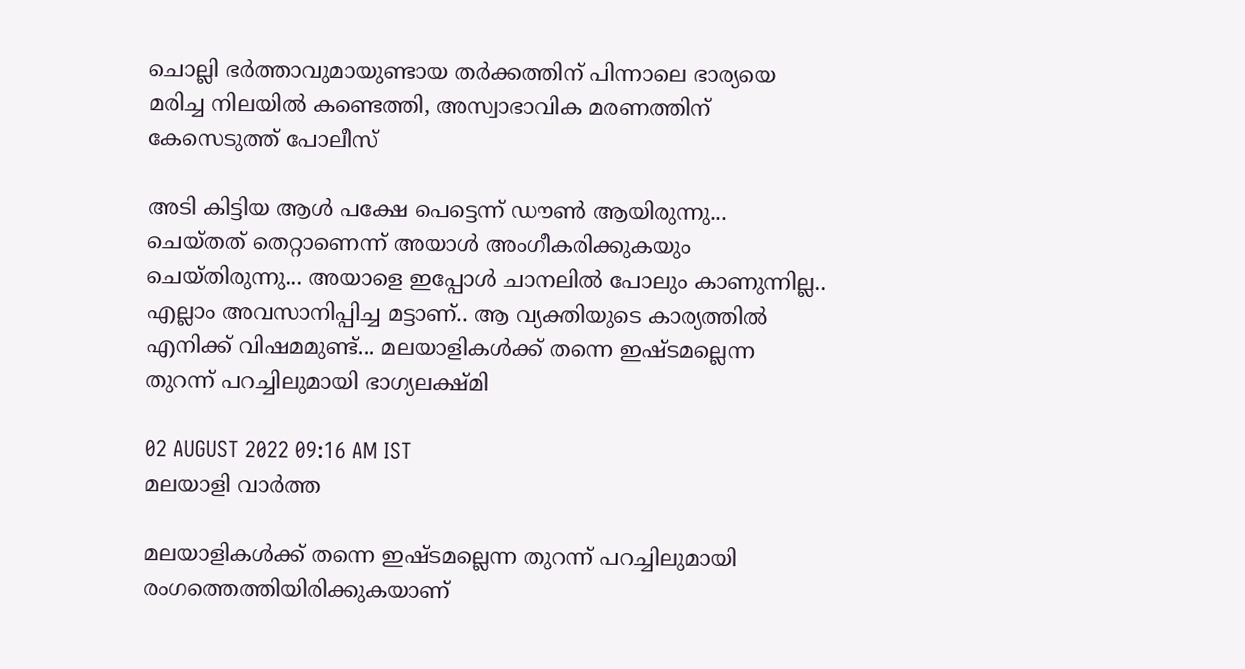ചൊല്ലി ഭര്‍ത്താവുമായുണ്ടായ തര്‍ക്കത്തിന് പിന്നാലെ ഭാര്യയെ മരിച്ച നിലയില്‍ കണ്ടെത്തി, അസ്വാഭാവിക മരണത്തിന് കേസെടുത്ത് പോലീസ്

അടി കിട്ടിയ ആള്‍ പക്ഷേ പെട്ടെന്ന് ഡൗണ്‍ ആയിരുന്നു... ചെയ്തത് തെറ്റാണെന്ന് അയാള്‍ അംഗീകരിക്കുകയും ചെയ്തിരുന്നു... അയാളെ ഇപ്പോള്‍ ചാനലില്‍ പോലും കാണുന്നില്ല.. എല്ലാം അവസാനിപ്പിച്ച മട്ടാണ്.. ആ വ്യക്തിയുടെ കാര്യത്തില്‍ എനിക്ക് വിഷമമുണ്ട്... മലയാളികള്‍ക്ക് തന്നെ ഇഷ്ടമല്ലെന്ന തുറന്ന് പറച്ചിലുമായി ഭാഗ്യലക്ഷ്മി

02 AUGUST 2022 09:16 AM IST
മലയാളി വാര്‍ത്ത

മലയാളികള്‍ക്ക് തന്നെ ഇഷ്ടമല്ലെന്ന തുറന്ന് പറച്ചിലുമായി രംഗത്തെത്തിയിരിക്കുകയാണ്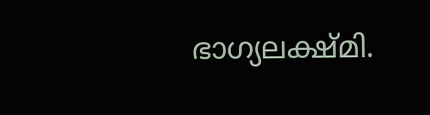ഭാഗ്യലക്ഷ്മി.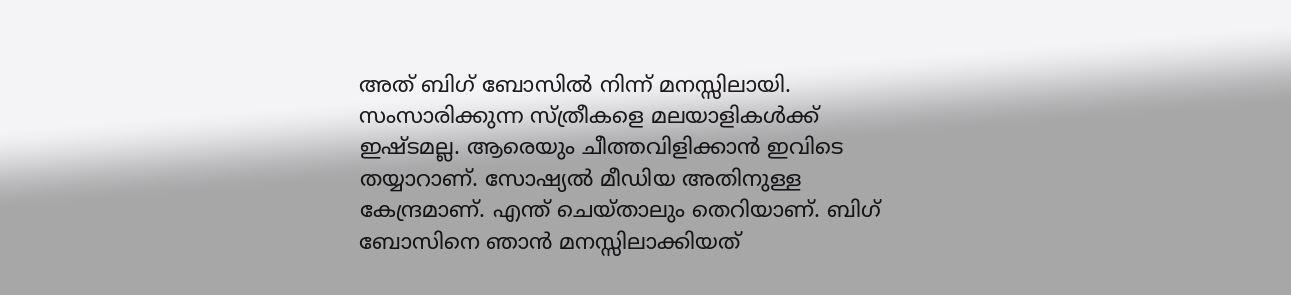അത് ബിഗ് ബോസില്‍ നിന്ന് മനസ്സിലായി. സംസാരിക്കുന്ന സ്ത്രീകളെ മലയാളികള്‍ക്ക് ഇഷ്ടമല്ല. ആരെയും ചീത്തവിളിക്കാന്‍ ഇവിടെ തയ്യാറാണ്. സോഷ്യല്‍ മീഡിയ അതിനുള്ള കേന്ദ്രമാണ്. എന്ത് ചെയ്താലും തെറിയാണ്. ബിഗ് ബോസിനെ ഞാന്‍ മനസ്സിലാക്കിയത്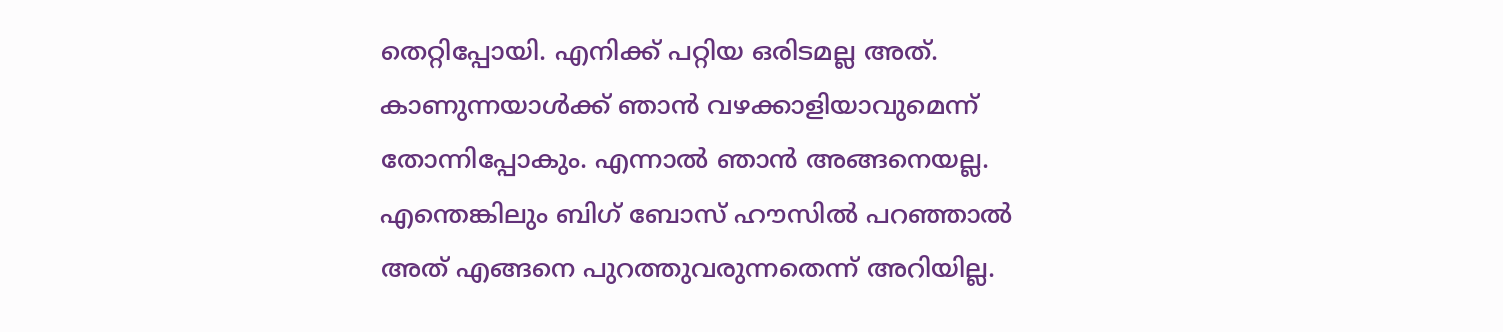തെറ്റിപ്പോയി. എനിക്ക് പറ്റിയ ഒരിടമല്ല അത്. കാണുന്നയാള്‍ക്ക് ഞാന്‍ വഴക്കാളിയാവുമെന്ന് തോന്നിപ്പോകും. എന്നാല്‍ ഞാന്‍ അങ്ങനെയല്ല. എന്തെങ്കിലും ബിഗ് ബോസ് ഹൗസില്‍ പറഞ്ഞാല്‍ അത് എങ്ങനെ പുറത്തുവരുന്നതെന്ന് അറിയില്ല.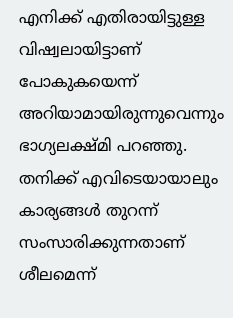എനിക്ക് എതിരായിട്ടുള്ള വിഷ്വലായിട്ടാണ് പോകുകയെന്ന് അറിയാമായിരുന്നുവെന്നും ഭാഗ്യലക്ഷ്മി പറഞ്ഞു. തനിക്ക് എവിടെയായാലും കാര്യങ്ങള്‍ തുറന്ന് സംസാരിക്കുന്നതാണ് ശീലമെന്ന്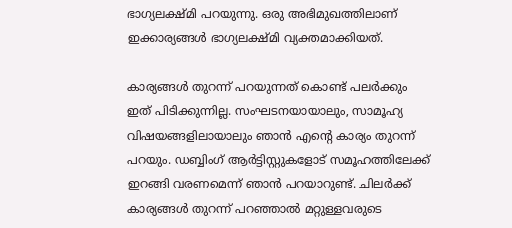ഭാഗ്യലക്ഷ്മി പറയുന്നു. ഒരു അഭിമുഖത്തിലാണ് ഇക്കാര്യങ്ങള്‍ ഭാഗ്യലക്ഷ്മി വ്യക്തമാക്കിയത്.

കാര്യങ്ങള്‍ തുറന്ന് പറയുന്നത് കൊണ്ട് പലര്‍ക്കും ഇത് പിടിക്കുന്നില്ല. സംഘടനയായാലും, സാമൂഹ്യ വിഷയങ്ങളിലായാലും ഞാന്‍ എന്റെ കാര്യം തുറന്ന് പറയും. ഡബ്ബിംഗ് ആര്‍ട്ടിസ്റ്റുകളോട് സമൂഹത്തിലേക്ക് ഇറങ്ങി വരണമെന്ന് ഞാന്‍ പറയാറുണ്ട്. ചിലര്‍ക്ക് കാര്യങ്ങള്‍ തുറന്ന് പറഞ്ഞാല്‍ മറ്റുള്ളവരുടെ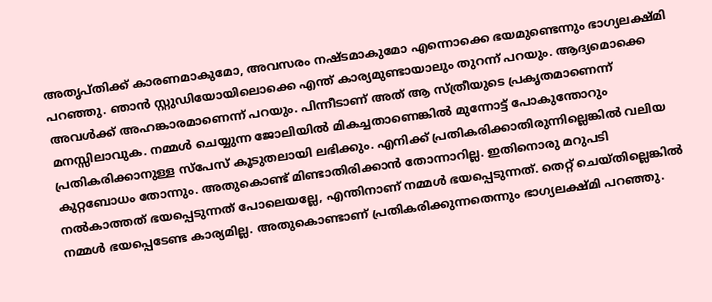അതൃപ്തിക്ക് കാരണമാകുമോ, അവസരം നഷ്ടമാകുമോ എന്നൊക്കെ ഭയമുണ്ടെന്നും ഭാഗ്യലക്ഷ്മി പറഞ്ഞു. ഞാന്‍ സ്റ്റുഡിയോയിലൊക്കെ എന്ത് കാര്യമുണ്ടായാലും തുറന്ന് പറയും. ആദ്യമൊക്കെ അവള്‍ക്ക് അഹങ്കാരമാണെന്ന് പറയും. പിന്നീടാണ് അത് ആ സ്ത്രീയുടെ പ്രകൃതമാണെന്ന് മനസ്സിലാവുക. നമ്മള്‍ ചെയ്യുന്ന ജോലിയില്‍ മികച്ചതാണെങ്കില്‍ മുന്നോട്ട് പോകുന്തോറും പ്രതികരിക്കാനുള്ള സ്‌പേസ് കൂടുതലായി ലഭിക്കും. എനിക്ക് പ്രതികരിക്കാതിരുന്നില്ലെങ്കില്‍ വലിയ കുറ്റബോധം തോന്നും. അതുകൊണ്ട് മിണ്ടാതിരിക്കാന്‍ തോന്നാറില്ല. ഇതിനൊരു മറുപടി നല്‍കാത്തത് ഭയപ്പെടുന്നത് പോലെയല്ലേ, എന്തിനാണ് നമ്മള്‍ ഭയപ്പെടുന്നത്. തെറ്റ് ചെയ്തില്ലെങ്കില്‍ നമ്മള്‍ ഭയപ്പെടേണ്ട കാര്യമില്ല. അതുകൊണ്ടാണ് പ്രതികരിക്കുന്നതെന്നും ഭാഗ്യലക്ഷ്മി പറഞ്ഞു.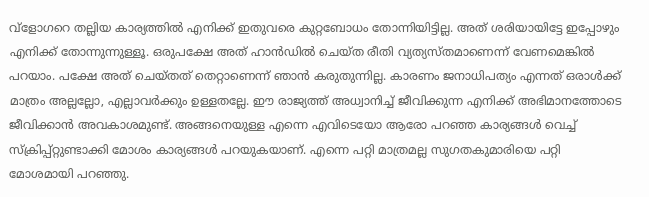വ്‌ളോഗറെ തല്ലിയ കാര്യത്തില്‍ എനിക്ക് ഇതുവരെ കുറ്റബോധം തോന്നിയിട്ടില്ല. അത് ശരിയായിട്ടേ ഇപ്പോഴും എനിക്ക് തോന്നുന്നുള്ളൂ. ഒരുപക്ഷേ അത് ഹാന്‍ഡില്‍ ചെയ്ത രീതി വ്യത്യസ്തമാണെന്ന് വേണമെങ്കില്‍ പറയാം. പക്ഷേ അത് ചെയ്തത് തെറ്റാണെന്ന് ഞാന്‍ കരുതുന്നില്ല. കാരണം ജനാധിപത്യം എന്നത് ഒരാള്‍ക്ക് മാത്രം അല്ലല്ലോ, എല്ലാവര്‍ക്കും ഉള്ളതല്ലേ. ഈ രാജ്യത്ത് അധ്വാനിച്ച് ജീവിക്കുന്ന എനിക്ക് അഭിമാനത്തോടെ ജീവിക്കാന്‍ അവകാശമുണ്ട്. അങ്ങനെയുള്ള എന്നെ എവിടെയോ ആരോ പറഞ്ഞ കാര്യങ്ങള്‍ വെച്ച് സ്‌ക്രിപ്പ്റ്റുണ്ടാക്കി മോശം കാര്യങ്ങള്‍ പറയുകയാണ്. എന്നെ പറ്റി മാത്രമല്ല സുഗതകുമാരിയെ പറ്റി മോശമായി പറഞ്ഞു.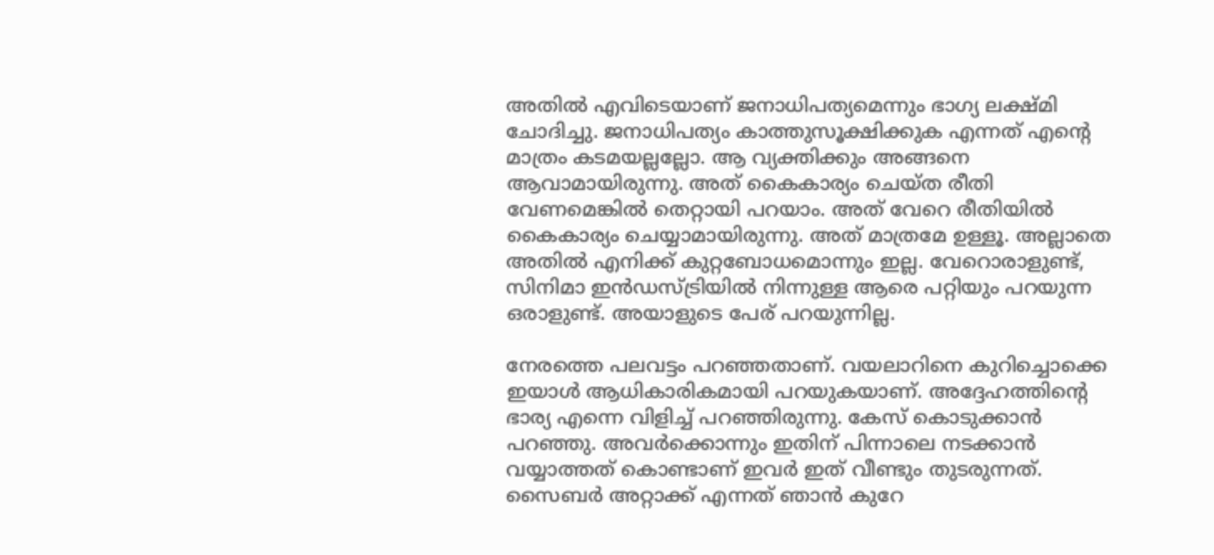അതില്‍ എവിടെയാണ് ജനാധിപത്യമെന്നും ഭാഗ്യ ലക്ഷ്മി ചോദിച്ചു. ജനാധിപത്യം കാത്തുസൂക്ഷിക്കുക എന്നത് എന്റെ മാത്രം കടമയല്ലല്ലോ. ആ വ്യക്തിക്കും അങ്ങനെ ആവാമായിരുന്നു. അത് കൈകാര്യം ചെയ്ത രീതി വേണമെങ്കില്‍ തെറ്റായി പറയാം. അത് വേറെ രീതിയില്‍ കൈകാര്യം ചെയ്യാമായിരുന്നു. അത് മാത്രമേ ഉള്ളൂ. അല്ലാതെ അതില്‍ എനിക്ക് കുറ്റബോധമൊന്നും ഇല്ല. വേറൊരാളുണ്ട്, സിനിമാ ഇന്‍ഡസ്ട്രിയില്‍ നിന്നുള്ള ആരെ പറ്റിയും പറയുന്ന ഒരാളുണ്ട്. അയാളുടെ പേര് പറയുന്നില്ല.

നേരത്തെ പലവട്ടം പറഞ്ഞതാണ്. വയലാറിനെ കുറിച്ചൊക്കെ ഇയാള്‍ ആധികാരികമായി പറയുകയാണ്. അദ്ദേഹത്തിന്റെ ഭാര്യ എന്നെ വിളിച്ച് പറഞ്ഞിരുന്നു. കേസ് കൊടുക്കാന്‍ പറഞ്ഞു. അവര്‍ക്കൊന്നും ഇതിന് പിന്നാലെ നടക്കാന്‍ വയ്യാത്തത് കൊണ്ടാണ് ഇവര്‍ ഇത് വീണ്ടും തുടരുന്നത്. സൈബര്‍ അറ്റാക്ക് എന്നത് ഞാന്‍ കുറേ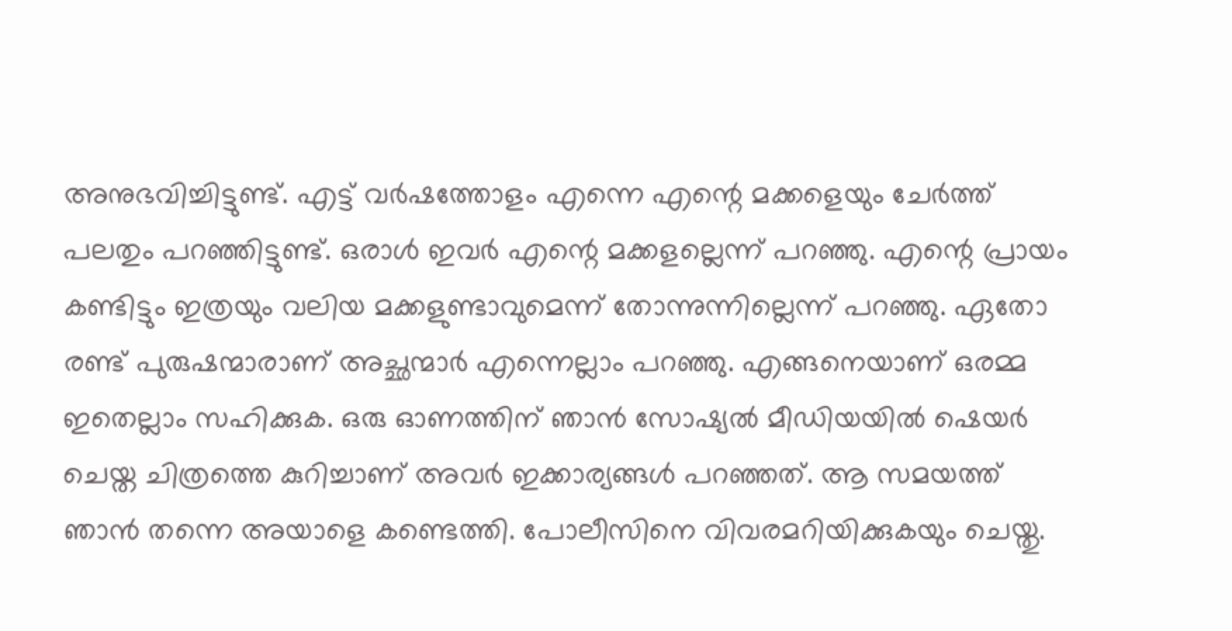അനുഭവിച്ചിട്ടുണ്ട്. എട്ട് വര്‍ഷത്തോളം എന്നെ എന്റെ മക്കളെയും ചേര്‍ത്ത് പലതും പറഞ്ഞിട്ടുണ്ട്. ഒരാള്‍ ഇവര്‍ എന്റെ മക്കളല്ലെന്ന് പറഞ്ഞു. എന്റെ പ്രായം കണ്ടിട്ടും ഇത്രയും വലിയ മക്കളുണ്ടാവുമെന്ന് തോന്നുന്നില്ലെന്ന് പറഞ്ഞു. ഏതോ രണ്ട് പുരുഷന്മാരാണ് അച്ഛന്മാര്‍ എന്നെല്ലാം പറഞ്ഞു. എങ്ങനെയാണ് ഒരമ്മ ഇതെല്ലാം സഹിക്കുക. ഒരു ഓണത്തിന് ഞാന്‍ സോഷ്യല്‍ മീഡിയയില്‍ ഷെയര്‍ ചെയ്ത ചിത്രത്തെ കുറിച്ചാണ് അവര്‍ ഇക്കാര്യങ്ങള്‍ പറഞ്ഞത്. ആ സമയത്ത് ഞാന്‍ തന്നെ അയാളെ കണ്ടെത്തി. പോലീസിനെ വിവരമറിയിക്കുകയും ചെയ്തു.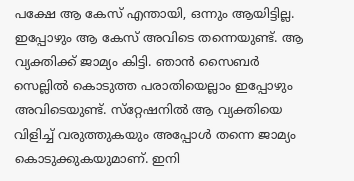പക്ഷേ ആ കേസ് എന്തായി, ഒന്നും ആയിട്ടില്ല. ഇപ്പോഴും ആ കേസ് അവിടെ തന്നെയുണ്ട്. ആ വ്യക്തിക്ക് ജാമ്യം കിട്ടി. ഞാന്‍ സൈബര്‍ സെല്ലില്‍ കൊടുത്ത പരാതിയെല്ലാം ഇപ്പോഴും അവിടെയുണ്ട്. സ്‌റ്റേഷനില്‍ ആ വ്യക്തിയെ വിളിച്ച് വരുത്തുകയും അപ്പോള്‍ തന്നെ ജാമ്യം കൊടുക്കുകയുമാണ്. ഇനി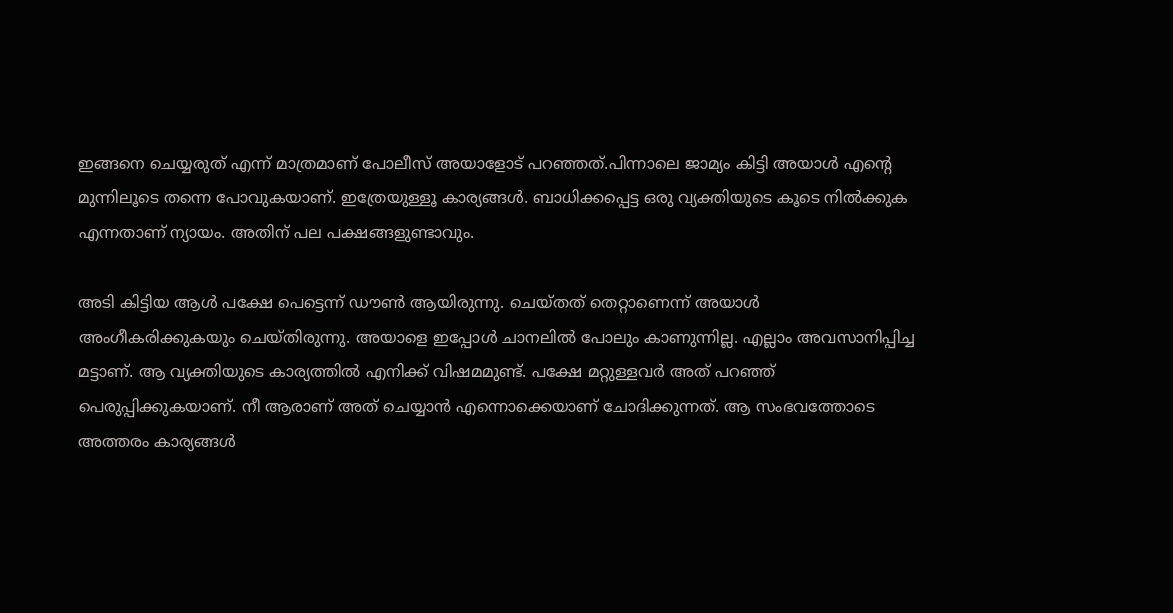ഇങ്ങനെ ചെയ്യരുത് എന്ന് മാത്രമാണ് പോലീസ് അയാളോട് പറഞ്ഞത്.പിന്നാലെ ജാമ്യം കിട്ടി അയാള്‍ എന്റെ മുന്നിലൂടെ തന്നെ പോവുകയാണ്. ഇത്രേയുള്ളൂ കാര്യങ്ങള്‍. ബാധിക്കപ്പെട്ട ഒരു വ്യക്തിയുടെ കൂടെ നില്‍ക്കുക എന്നതാണ് ന്യായം. അതിന് പല പക്ഷങ്ങളുണ്ടാവും.

അടി കിട്ടിയ ആള്‍ പക്ഷേ പെട്ടെന്ന് ഡൗണ്‍ ആയിരുന്നു. ചെയ്തത് തെറ്റാണെന്ന് അയാള്‍ അംഗീകരിക്കുകയും ചെയ്തിരുന്നു. അയാളെ ഇപ്പോള്‍ ചാനലില്‍ പോലും കാണുന്നില്ല. എല്ലാം അവസാനിപ്പിച്ച മട്ടാണ്. ആ വ്യക്തിയുടെ കാര്യത്തില്‍ എനിക്ക് വിഷമമുണ്ട്. പക്ഷേ മറ്റുള്ളവര്‍ അത് പറഞ്ഞ് പെരുപ്പിക്കുകയാണ്. നീ ആരാണ് അത് ചെയ്യാന്‍ എന്നൊക്കെയാണ് ചോദിക്കുന്നത്. ആ സംഭവത്തോടെ അത്തരം കാര്യങ്ങള്‍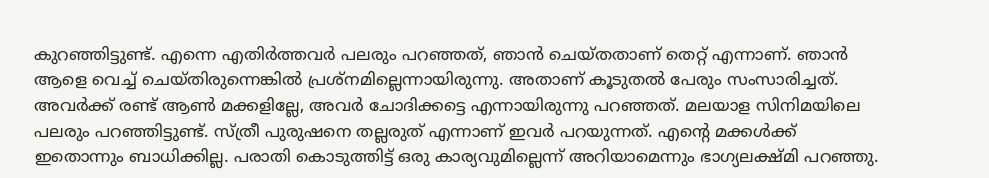കുറഞ്ഞിട്ടുണ്ട്. എന്നെ എതിര്‍ത്തവര്‍ പലരും പറഞ്ഞത്, ഞാന്‍ ചെയ്തതാണ് തെറ്റ് എന്നാണ്. ഞാന്‍ ആളെ വെച്ച് ചെയ്തിരുന്നെങ്കില്‍ പ്രശ്‌നമില്ലെന്നായിരുന്നു. അതാണ് കൂടുതല്‍ പേരും സംസാരിച്ചത്. അവര്‍ക്ക് രണ്ട് ആണ്‍ മക്കളില്ലേ, അവര്‍ ചോദിക്കട്ടെ എന്നായിരുന്നു പറഞ്ഞത്. മലയാള സിനിമയിലെ പലരും പറഞ്ഞിട്ടുണ്ട്. സ്ത്രീ പുരുഷനെ തല്ലരുത് എന്നാണ് ഇവര്‍ പറയുന്നത്. എന്റെ മക്കള്‍ക്ക് ഇതൊന്നും ബാധിക്കില്ല. പരാതി കൊടുത്തിട്ട് ഒരു കാര്യവുമില്ലെന്ന് അറിയാമെന്നും ഭാഗ്യലക്ഷ്മി പറഞ്ഞു.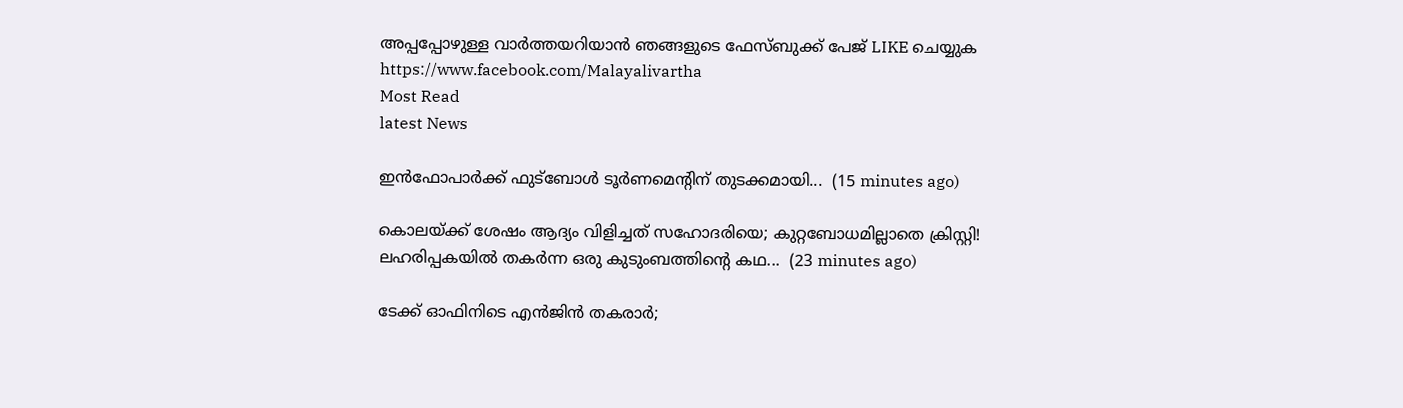അപ്പപ്പോഴുള്ള വാര്‍ത്തയറിയാന്‍ ഞങ്ങളുടെ ഫേസ്‌ബുക്ക്‌ പേജ് LIKE ചെയ്യുക
https://www.facebook.com/Malayalivartha
Most Read
latest News

ഇൻഫോപാർക്ക് ഫുട്ബോൾ ടൂർണമെന്റിന് തുടക്കമായി...  (15 minutes ago)

കൊലയ്ക്ക് ശേഷം ആദ്യം വിളിച്ചത് സഹോദരിയെ; കുറ്റബോധമില്ലാതെ ക്രിസ്റ്റി! ലഹരിപ്പകയിൽ തകർന്ന ഒരു കുടുംബത്തിന്റെ കഥ...  (23 minutes ago)

ടേക്ക് ഓഫിനിടെ എൻജിൻ തകരാർ;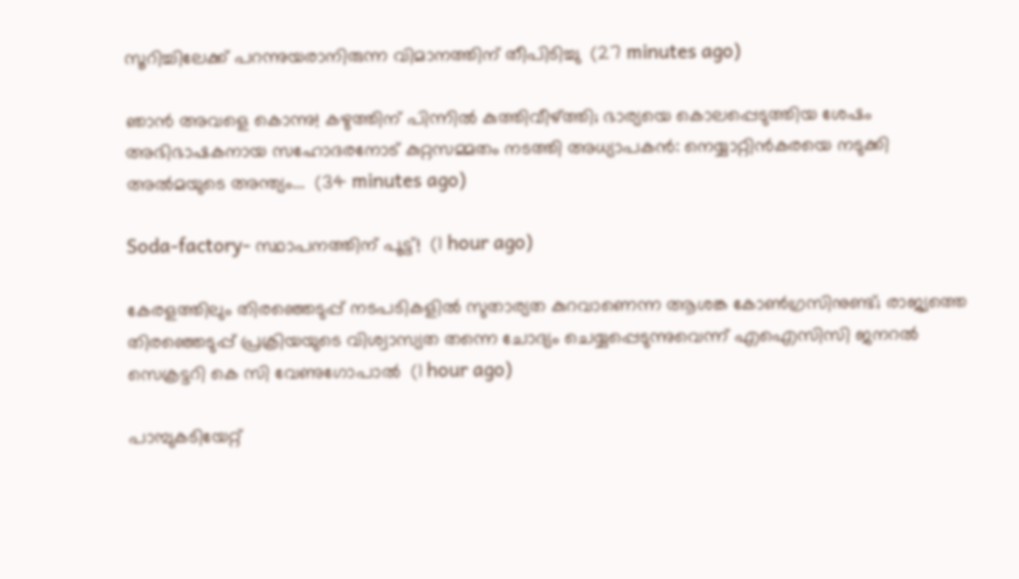സൂറിച്ചിലേക്ക് പറന്നുയരാനിരുന്ന വിമാനത്തിന് തീപിടിച്ചു  (27 minutes ago)

ഞാൻ അവളെ കൊന്നു! കഴുത്തിന് പിന്നിൽ കുത്തിവീഴ്ത്തി; ഭാര്യയെ കൊലപ്പെടുത്തിയ ശേഷം അഭിഭാഷകനായ സഹോദരനോട് കുറ്റസമ്മതം നടത്തി അധ്യാപകൻ: നെയ്യാറ്റിൻകരയെ നടുക്കി അൽമയുടെ അന്ത്യം...  (34 minutes ago)

Soda-factory- സ്ഥാപനത്തിന് പൂട്ട്!  (1 hour ago)

കേരളത്തിലും തിരഞ്ഞെടുപ്പ് നടപടികളിൽ സുതാര്യത കുറവാണെന്ന ആശങ്ക കോൺഗ്രസിനുണ്ട്; രാജ്യത്തെ തിരഞ്ഞെടുപ്പ് പ്രക്രിയയുടെ വിശ്വാസ്യത തന്നെ ചോദ്യം ചെയ്യപ്പെടുന്നുവെന്ന് എഐസിസി ജനറൽ സെക്രട്ടറി കെ സി വേണുഗോപാൽ  (1 hour ago)

പാമ്പുകടിയേറ്റ്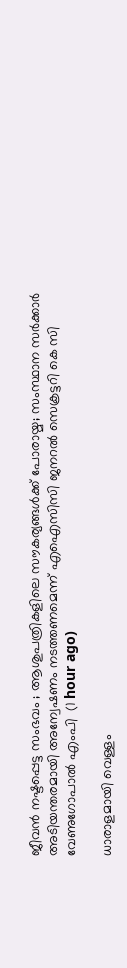ജീവന്‍ നഷ്ടപ്പെട്ട സംഭവം ; ആശുപത്രികളിലെ സൗകര്യങ്ങൾക്ക് പോരായ്മ; സംസ്ഥാന സര്‍ക്കാര്‍ അടിയന്തരമായി അന്വേഷണം നടത്തണമെന്ന് എഐസിസി ജനറല്‍ സെക്രട്ടറി കെ സി വേണുഗോപാല്‍ എംപി  (1 hour ago)

ധാരാളമായി വെള്ളം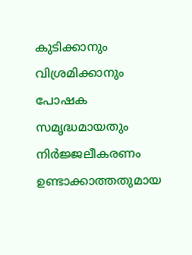കുടിക്കാനും വിശ്രമിക്കാനും പോഷക സമൃദ്ധമായതും നിർജ്ജലീകരണം ഉണ്ടാക്കാത്തതുമായ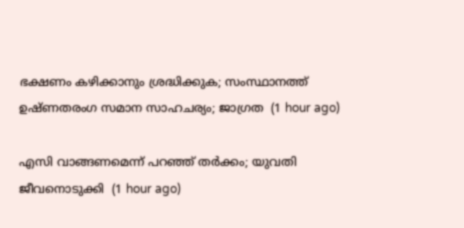ഭക്ഷണം കഴിക്കാനും ശ്രദ്ധിക്കുക; സംസ്ഥാനത്ത് ഉഷ്‌ണതരംഗ സമാന സാഹചര്യം; ജാഗ്രത  (1 hour ago)

എസി വാങ്ങണമെന്ന് പറഞ്ഞ് തർക്കം; യുവതി ജീവനൊടുക്കി  (1 hour ago)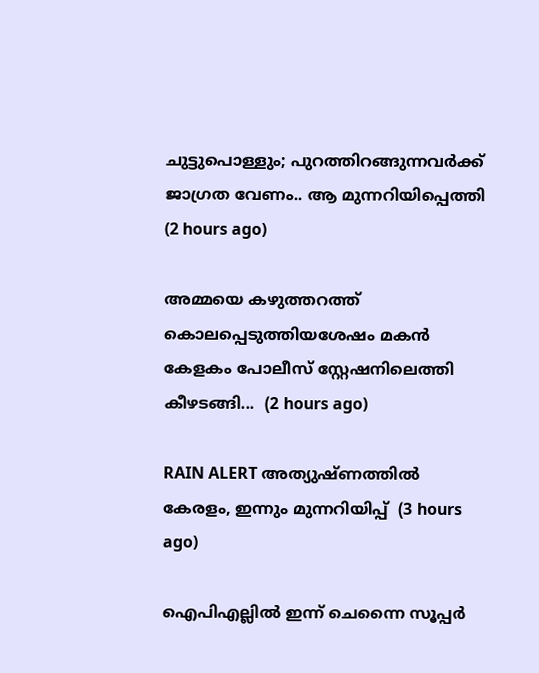ചുട്ടുപൊള്ളും; പുറത്തിറങ്ങുന്നവർക്ക് ജാഗ്രത വേണം.. ആ മുന്നറിയിപ്പെത്തി  (2 hours ago)

അമ്മയെ കഴുത്തറത്ത്‌ കൊലപ്പെടുത്തിയശേഷം മകൻ കേളകം പോലീസ് സ്റ്റേഷനിലെത്തി കീഴടങ്ങി...  (2 hours ago)

RAIN ALERT അത്യുഷ്ണത്തിൽ കേരളം, ഇന്നും മുന്നറിയിപ്പ്  (3 hours ago)

ഐപിഎല്ലിൽ ഇന്ന് ചെന്നൈ സൂപ്പർ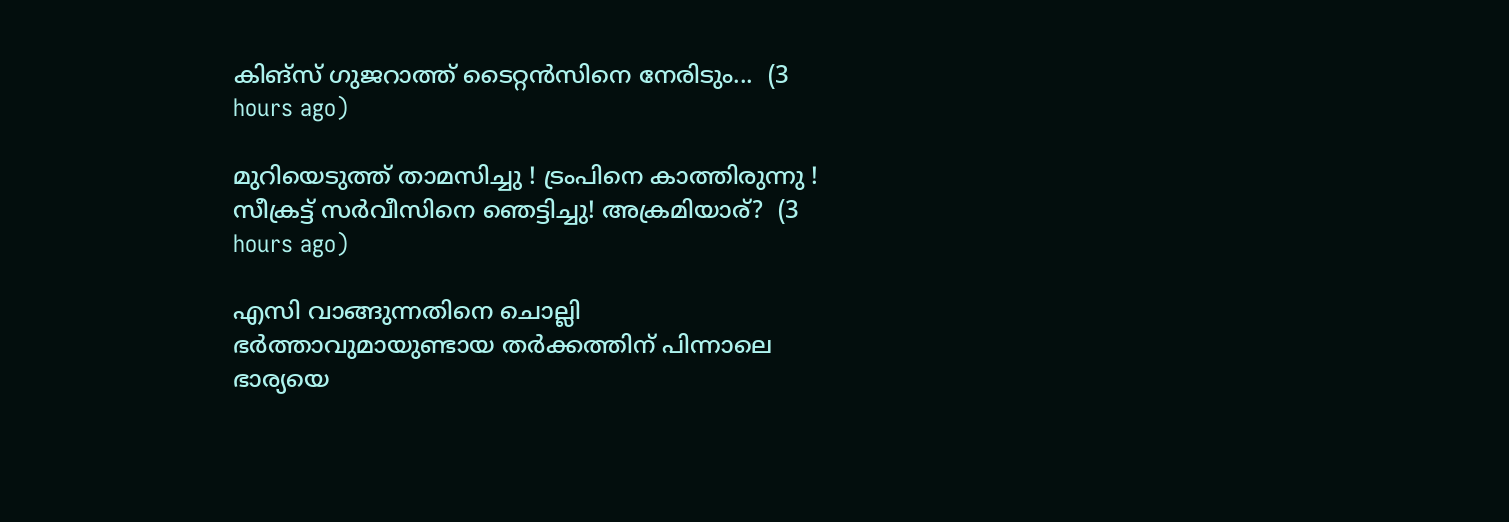കിങ്‌സ് ഗുജറാത്ത് ടൈറ്റൻസിനെ നേരിടും...  (3 hours ago)

മുറിയെടുത്ത് താമസിച്ചു ! ട്രംപിനെ കാത്തിരുന്നു ! സീക്രട്ട് സർവീസിനെ ഞെട്ടിച്ചു! അക്രമിയാര്?  (3 hours ago)

എസി വാങ്ങുന്നതിനെ ചൊല്ലി ഭര്‍ത്താവുമായുണ്ടായ തര്‍ക്കത്തിന് പിന്നാലെ ഭാര്യയെ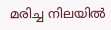മരിച്ച നിലയില്‍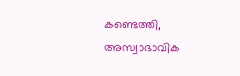കണ്ടെത്തി, അസ്വാഭാവിക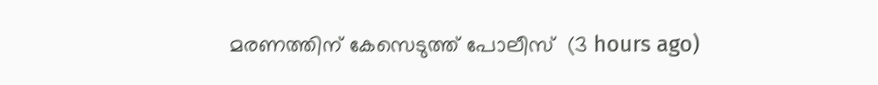മരണത്തിന് കേസെടുത്ത് പോലീസ്  (3 hours ago)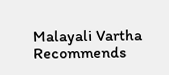Malayali Vartha Recommends